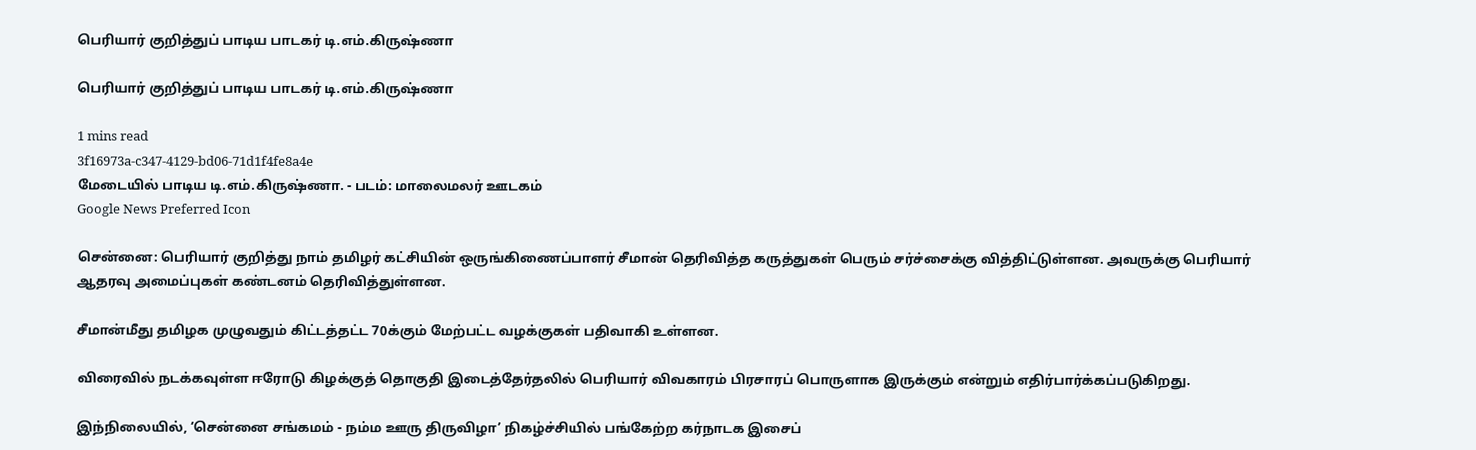பெரியார் குறித்துப் பாடிய பாடகர் டி.எம்.கிருஷ்ணா

பெரியார் குறித்துப் பாடிய பாடகர் டி.எம்.கிருஷ்ணா

1 mins read
3f16973a-c347-4129-bd06-71d1f4fe8a4e
மேடையில் பாடிய டி.எம்.கிருஷ்ணா. - படம்: மாலைமலர் ஊடகம்
Google News Preferred Icon

சென்னை: பெரியார் குறித்து நாம் தமிழர் கட்சியின் ஒருங்கிணைப்பாளர் சீமான் தெரிவித்த கருத்துகள் பெரும் சர்ச்சைக்கு வித்திட்டுள்ளன. அவருக்கு பெரியார் ஆதரவு அமைப்புகள் கண்டனம் தெரிவித்துள்ளன.

சீமான்மீது தமிழக முழுவதும் கிட்டத்தட்ட 70க்கும் மேற்பட்ட வழக்குகள் பதிவாகி உள்ளன.

விரைவில் நடக்கவுள்ள ஈரோடு கிழக்குத் தொகுதி இடைத்தேர்தலில் பெரியார் விவகாரம் பிரசாரப் பொருளாக இருக்கும் என்றும் எதிர்பார்க்கப்படுகிறது.

இந்நிலையில், ‘சென்னை சங்கமம் - நம்ம ஊரு திருவிழா’ நிகழ்ச்சியில் பங்கேற்ற கர்நாடக இசைப்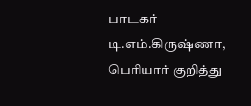பாடகர் டி.எம்.கிருஷ்ணா, பெரியார் குறித்து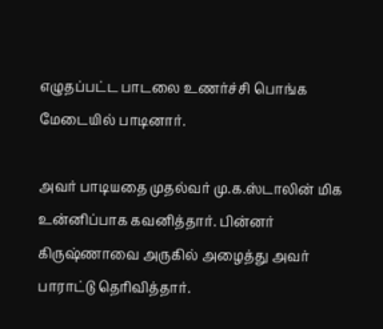எழுதப்பட்ட பாடலை உணர்ச்சி பொங்க மேடையில் பாடினார்.

அவர் பாடியதை முதல்வர் மு.க.ஸ்டாலின் மிக உன்னிப்பாக கவனித்தார். பின்னர் கிருஷ்ணாவை அருகில் அழைத்து அவர் பாராட்டு தெரிவித்தார்.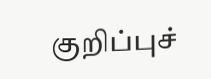குறிப்புச்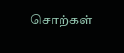சொற்கள்